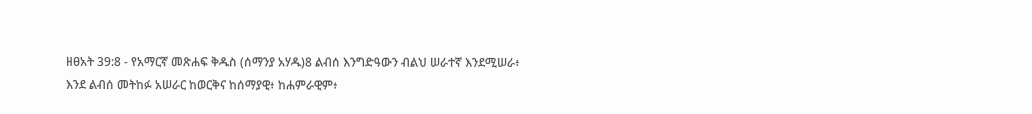ዘፀአት 39:8 - የአማርኛ መጽሐፍ ቅዱስ (ሰማንያ አሃዱ)8 ልብሰ እንግድዓውን ብልህ ሠራተኛ እንደሚሠራ፥ እንደ ልብሰ መትከፉ አሠራር ከወርቅና ከሰማያዊ፥ ከሐምራዊም፥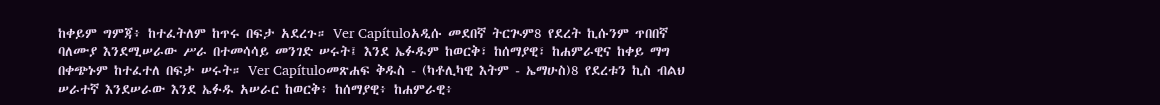ከቀይም ግምጃ፥ ከተፈትለም ከጥሩ በፍታ አደረጉ። Ver Capítuloአዲሱ መደበኛ ትርጒም8 የደረት ኪሱንም ጥበበኛ ባለሙያ እንደሚሠራው ሥራ በተመሳሳይ መንገድ ሠሩት፤ እንደ ኤፉዱም ከወርቅ፣ ከሰማያዊ፣ ከሐምራዊና ከቀይ ማግ በቀጭኑም ከተፈተለ በፍታ ሠሩት። Ver Capítuloመጽሐፍ ቅዱስ - (ካቶሊካዊ እትም - ኤማሁስ)8 የደረቱን ኪስ ብልህ ሠራተኛ እንደሠራው እንደ ኤፉዱ አሠራር ከወርቅ፥ ከሰማያዊ፥ ከሐምራዊ፥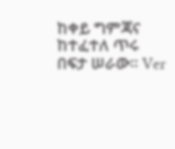ከቀይ ግምጃና ከተፈተለ ጥሩ በፍታ ሠራው። Ver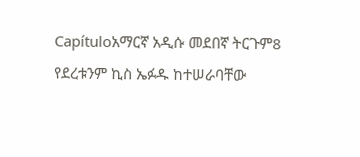Capítuloአማርኛ አዲሱ መደበኛ ትርጉም8 የደረቱንም ኪስ ኤፉዱ ከተሠራባቸው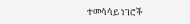ተመሳሳይ ነገሮች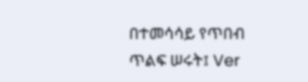በተመሳሳይ የጥበብ ጥልፍ ሠሩት፤ Ver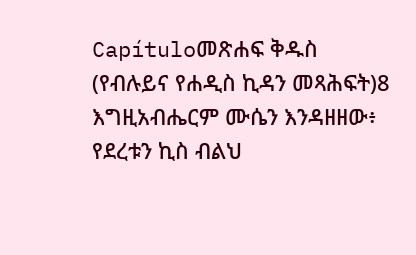Capítuloመጽሐፍ ቅዱስ (የብሉይና የሐዲስ ኪዳን መጻሕፍት)8 እግዚአብሔርም ሙሴን እንዳዘዘው፥ የደረቱን ኪስ ብልህ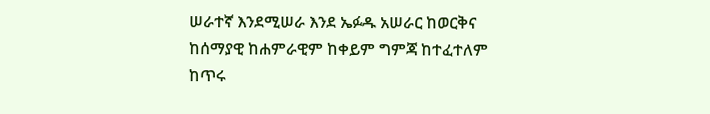ሠራተኛ እንደሚሠራ እንደ ኤፉዱ አሠራር ከወርቅና ከሰማያዊ ከሐምራዊም ከቀይም ግምጃ ከተፈተለም ከጥሩ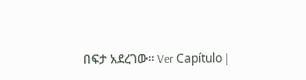በፍታ አደረገው። Ver Capítulo |